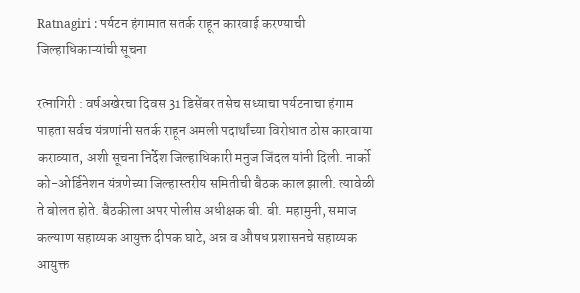Ratnagiri : पर्यटन हंगामात सतर्क राहून कारवाई करण्याची जिल्हाधिकाऱ्यांची सूचना

रत्नागिरी : वर्षअखेरचा दिवस 31 डिसेंबर तसेच सध्याचा पर्यटनाचा हंगाम पाहता सर्वच यंत्रणांनी सतर्क राहून अमली पदार्थांच्या विरोधात ठोस कारवाया कराव्यात, अशी सूचना निर्देश जिल्हाधिकारी मनुज जिंदल यांनी दिली. नार्को को-ओर्डिनेशन यंत्रणेच्या जिल्हास्तरीय समितीची बैठक काल झाली. त्यावेळी ते बोलत होते. बैठकीला अपर पोलीस अधीक्षक बी. बी. महामुनी, समाज कल्याण सहाय्यक आयुक्त दीपक घाटे, अन्न व औषध प्रशासनचे सहाय्यक आयुक्त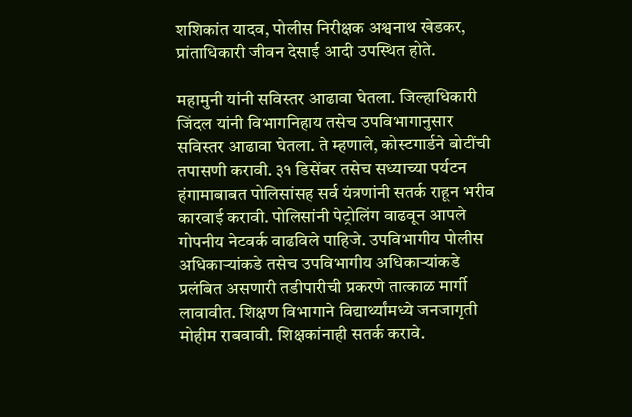शशिकांत यादव, पोलीस निरीक्षक अश्वनाथ खेडकर, प्रांताधिकारी जीवन देसाई आदी उपस्थित होते.

महामुनी यांनी सविस्तर आढावा घेतला. जिल्हाधिकारी जिंदल यांनी विभागनिहाय तसेच उपविभागानुसार सविस्तर आढावा घेतला. ते म्हणाले, कोस्टगार्डने बोटींची तपासणी करावी. ३१ डिसेंबर तसेच सध्याच्या पर्यटन हंगामाबाबत पोलिसांसह सर्व यंत्रणांनी सतर्क राहून भरीव कारवाई करावी. पोलिसांनी पेट्रोलिंग वाढवून आपले गोपनीय नेटवर्क वाढविले पाहिजे. उपविभागीय पोलीस अधिकाऱ्यांकडे तसेच उपविभागीय अधिकाऱ्यांकडे प्रलंबित असणारी तडीपारीची प्रकरणे तात्काळ मार्गी लावावीत. शिक्षण विभागाने विद्यार्थ्यांमध्ये जनजागृती मोहीम राबवावी. शिक्षकांनाही सतर्क करावे.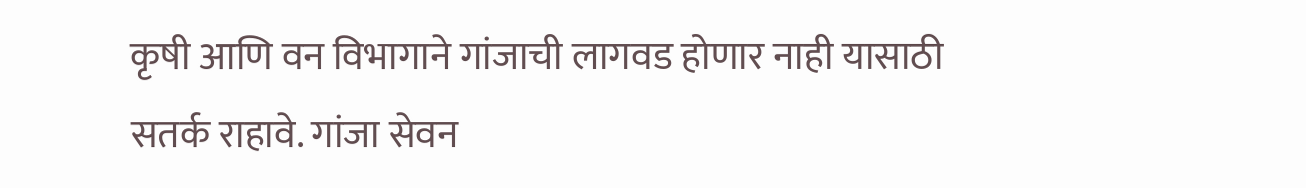कृषी आणि वन विभागाने गांजाची लागवड होणार नाही यासाठी सतर्क राहावे. गांजा सेवन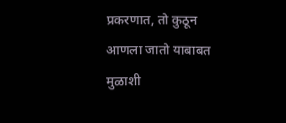प्रकरणात, तो कुठून आणला जातो याबाबत मुळाशी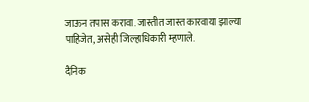जाऊन तपास करावा. जास्तीत जास्त कारवाया झाल्या पाहिजेत, असेही जिल्हाधिकारी म्हणाले.

दैनिक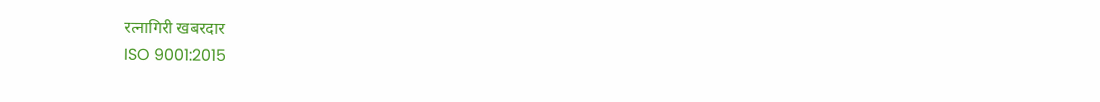रत्नागिरी खबरदार
ISO 9001:2015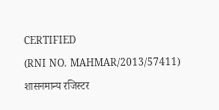CERTIFIED
(RNI NO. MAHMAR/2013/57411)
शासनमान्य रजिस्टर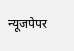न्यूजपेपर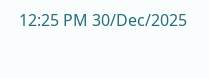12:25 PM 30/Dec/2025